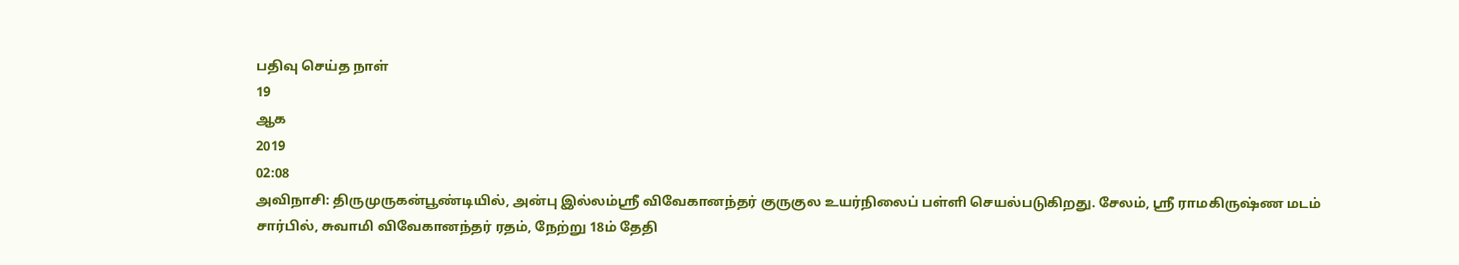பதிவு செய்த நாள்
19
ஆக
2019
02:08
அவிநாசி: திருமுருகன்பூண்டியில், அன்பு இல்லம்ஸ்ரீ விவேகானந்தர் குருகுல உயர்நிலைப் பள்ளி செயல்படுகிறது. சேலம், ஸ்ரீ ராமகிருஷ்ண மடம் சார்பில், சுவாமி விவேகானந்தர் ரதம், நேற்று 18ம் தேதி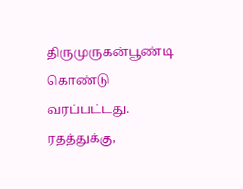திருமுருகன்பூண்டி கொண்டு வரப்பட்டது.
ரதத்துக்கு,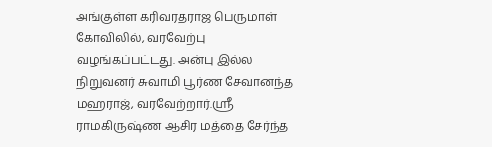அங்குள்ள கரிவரதராஜ பெருமாள் கோவிலில், வரவேற்பு வழங்கப்பட்டது. அன்பு இல்ல நிறுவனர் சுவாமி பூர்ண சேவானந்த மஹராஜ், வரவேற்றார்.ஸ்ரீ ராமகிருஷ்ண ஆசிர மத்தை சேர்ந்த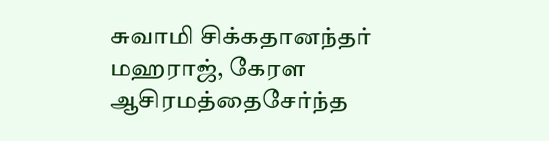சுவாமி சிக்கதானந்தர் மஹராஜ், கேரள ஆசிரமத்தைசேர்ந்த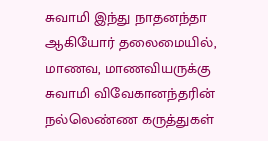சுவாமி இந்து நாதனந்தா ஆகியோர் தலைமையில், மாணவ, மாணவியருக்கு சுவாமி விவேகானந்தரின் நல்லெண்ண கருத்துகள்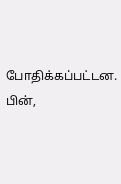போதிக்கப்பட்டன. பின்,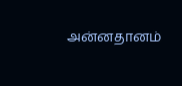அன்னதானம்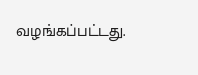வழங்கப்பட்டது.